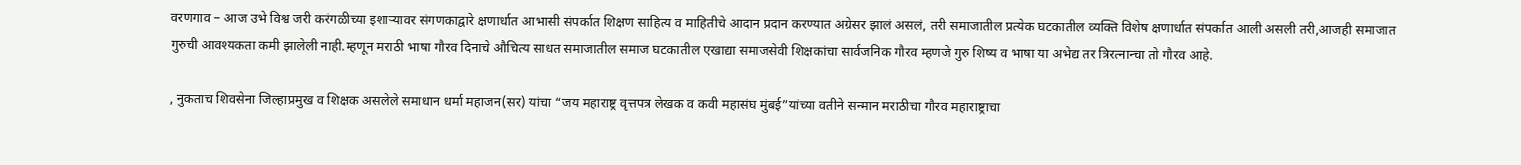वरणगाव – आज उभे विश्व जरी करंगळीच्या इशाऱ्यावर संगणकाद्वारे क्षणार्धात आभासी संपर्कात शिक्षण साहित्य व माहितीचे आदान प्रदान करण्यात अग्रेसर झालं असलं, तरी समाजातील प्रत्येक घटकातील व्यक्ति विशेष क्षणार्धात संपर्कात आली असली तरी,आजही समाजात गुरुची आवश्यकता कमी झालेली नाही.म्हणून मराठी भाषा गौरव दिनाचे औचित्य साधत समाजातील समाज घटकातील एखाद्या समाजसेवी शिक्षकांचा सार्वजनिक गौरव म्हणजे गुरु शिष्य व भाषा या अभेद्य तर त्रिरत्नान्चा तो गौरव आहे.

, नुकताच शिवसेना जिल्हाप्रमुख व शिक्षक असलेले समाधान धर्मा महाजन(सर) यांचा “जय महाराष्ट्र वृत्तपत्र लेखक व कवी महासंघ मुंबई”यांच्या वतीने सन्मान मराठीचा गौरव महाराष्ट्राचा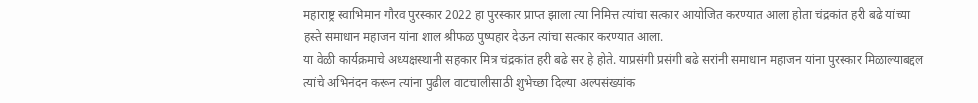महाराष्ट्र स्वाभिमान गौरव पुरस्कार 2022 हा पुरस्कार प्राप्त झाला त्या निमित्त त्यांचा सत्कार आयोजित करण्यात आला होता चंद्रकांत हरी बढे यांच्या हस्ते समाधान महाजन यांना शाल श्रीफळ पुष्पहार देऊन त्यांचा सत्कार करण्यात आला.
या वेळी कार्यक्रमाचे अध्यक्षस्थानी सहकार मित्र चंद्रकांत हरी बढे सर हे होते. याप्रसंगी प्रसंगी बढे सरांनी समाधान महाजन यांना पुरस्कार मिळाल्याबद्दल त्यांचे अभिनंदन करून त्यांना पुढील वाटचालीसाठी शुभेच्छा दिल्या अल्पसंख्यांक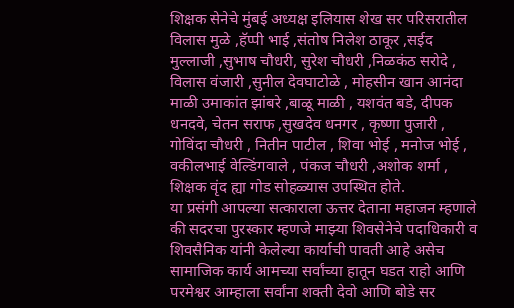शिक्षक सेनेचे मुंबई अध्यक्ष इलियास शेख सर परिसरातील विलास मुळे ,हॅप्पी भाई ,संतोष निलेश ठाकूर ,सईद मुल्लाजी ,सुभाष चौधरी, सुरेश चौधरी ,निळकंठ सरोदे , विलास वंजारी ,सुनील देवघाटोळे , मोहसीन खान आनंदा माळी उमाकांत झांबरे ,बाळू माळी , यशवंत बडे, दीपक धनदवे, चेतन सराफ ,सुखदेव धनगर , कृष्णा पुजारी , गोविंदा चौधरी , नितीन पाटील , शिवा भोई , मनोज भोई , वकीलभाई वेल्डिंगवाले , पंकज चौधरी ,अशोक शर्मा , शिक्षक वृंद ह्या गोड सोहळ्यास उपस्थित होते.
या प्रसंगी आपल्या सत्काराला ऊत्तर देताना महाजन म्हणाले की सदरचा पुरस्कार म्हणजे माझ्या शिवसेनेचे पदाधिकारी व शिवसैनिक यांनी केलेल्या कार्याची पावती आहे असेच सामाजिक कार्य आमच्या सर्वांच्या हातून घडत राहो आणि परमेश्वर आम्हाला सर्वांना शक्ती देवो आणि बोडे सर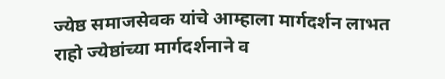ज्येष्ठ समाजसेवक यांचे आम्हाला मार्गदर्शन लाभत राहो ज्येष्ठांच्या मार्गदर्शनाने व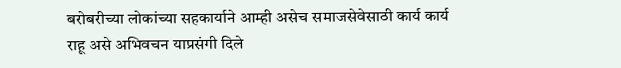बरोबरीच्या लोकांच्या सहकार्याने आम्ही असेच समाजसेवेसाठी कार्य कार्य राहू असे अभिवचन याप्रसंगी दिले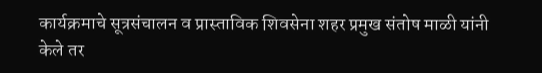कार्यक्रमाचे सूत्रसंचालन व प्रास्ताविक शिवसेना शहर प्रमुख संतोष माळी यांनी केले तर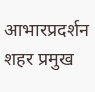आभारप्रदर्शन शहर प्रमुख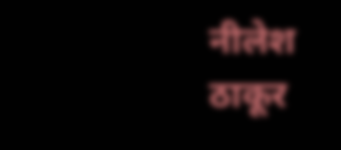नीलेश ठाकूर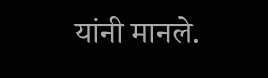यांनी मानले.